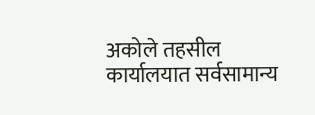अकोले तहसील कार्यालयात सर्वसामान्य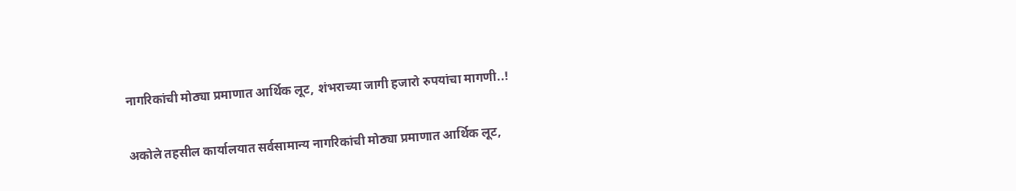नागरिकांची मोठ्या प्रमाणात आर्थिक लूट, शंभराच्या जागी हजारो रुपयांचा मागणी..!

अकोले तहसील कार्यालयात सर्वसामान्य नागरिकांची मोठ्या प्रमाणात आर्थिक लूट,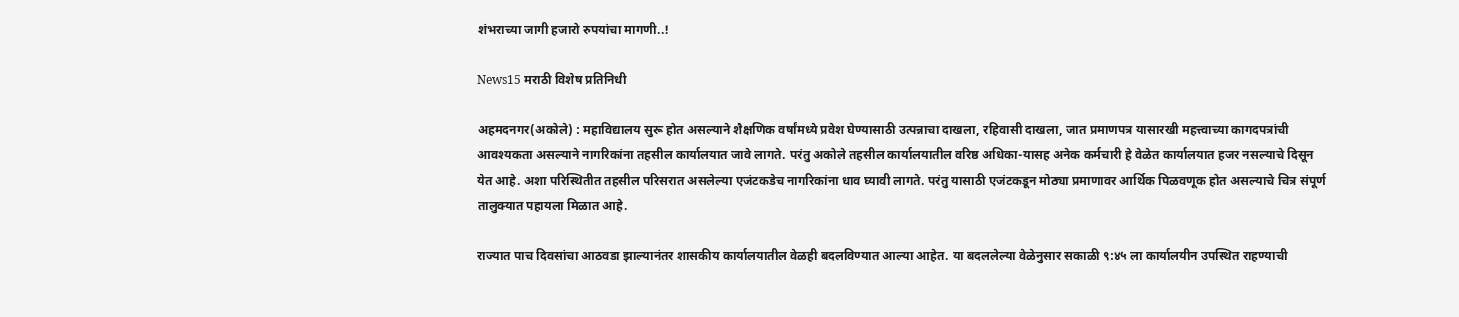शंभराच्या जागी हजारो रुपयांचा मागणी..!

News15 मराठी विशेष प्रतिनिधी

अहमदनगर(अकोले) : महाविद्यालय सुरू होत असल्याने शैक्षणिक वर्षांमध्ये प्रवेश घेण्यासाठी उत्पन्नाचा दाखला, रहिवासी दाखला, जात प्रमाणपत्र यासारखी महत्त्वाच्या कागदपत्रांची आवश्यकता असल्याने नागरिकांना तहसील कार्यालयात जावे लागते. परंतु अकोले तहसील कार्यालयातील वरिष्ठ अधिका-यासह अनेक कर्मचारी हे वेळेत कार्यालयात हजर नसल्याचे दिसून येत आहे. अशा परिस्थितीत तहसील परिसरात असलेल्या एजंटकडेच नागरिकांना धाव घ्यावी लागते. परंतु यासाठी एजंटकडून मोठ्या प्रमाणावर आर्थिक पिळवणूक होत असल्याचे चित्र संपूर्ण तालुक्यात पहायला मिळात आहे.

राज्यात पाच दिवसांचा आठवडा झाल्यानंतर शासकीय कार्यालयातील वेळही बदलविण्यात आल्या आहेत. या बदललेल्या वेळेनुसार सकाळी ९:४५ ला कार्यालयीन उपस्थित राहण्याची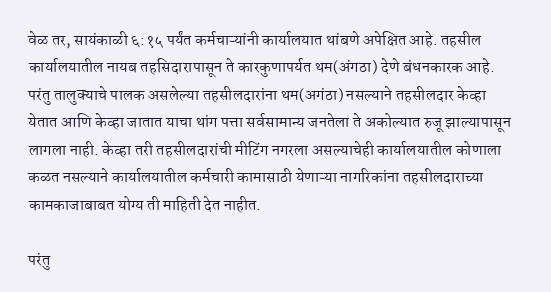वेळ तर, सायंकाळी ६:१५ पर्यंत कर्मचाऱ्यांनी कार्यालयात थांबणे अपेक्षित आहे. तहसील कार्यालयातील नायब तहसिदारापासून ते कारकुणापर्यत थम(अंगठा) देणे बंधनकारक आहे. परंतु तालुक्याचे पालक असलेल्या तहसीलदारांना थम(अगंठा) नसल्याने तहसीलदार केव्हा येतात आणि केव्हा जातात याचा थांग पत्ता सर्वसामान्य जनतेला ते अकोल्यात रुजू झाल्यापासून लागला नाही. केव्हा तरी तहसीलदारांची मीटिंग नगरला असल्याचेही कार्यालयातील कोणाला कळत नसल्याने कार्यालयातील कर्मचारी कामासाठी येणाऱ्या नागरिकांना तहसीलदाराच्या कामकाजाबाबत योग्य ती माहिती देत नाहीत.

परंतु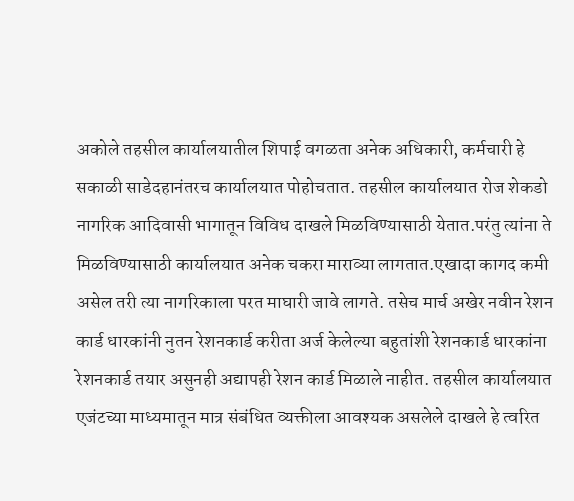अकोले तहसील कार्यालयातील शिपाई वगळता अनेक अधिकारी, कर्मचारी हे सकाळी साडेदहानंतरच कार्यालयात पोहोचतात. तहसील कार्यालयात रोज शेकडो नागरिक आदिवासी भागातून विविध दाखले मिळविण्यासाठी येतात.परंतु त्यांना ते मिळविण्यासाठी कार्यालयात अनेक चकरा माराव्या लागतात.एखादा कागद कमी असेल तरी त्या नागरिकाला परत माघारी जावे लागते. तसेच मार्च अखेर नवीन रेशन कार्ड धारकांनी नुतन रेशनकार्ड करीता अर्ज केलेल्या बहुतांशी रेशनकार्ड धारकांना रेशनकार्ड तयार असुनही अद्यापही रेशन कार्ड मिळाले नाहीत. तहसील कार्यालयात एजंटच्या माध्यमातून मात्र संबंधित व्यक्तीला आवश्यक असलेले दाखले हे त्वरित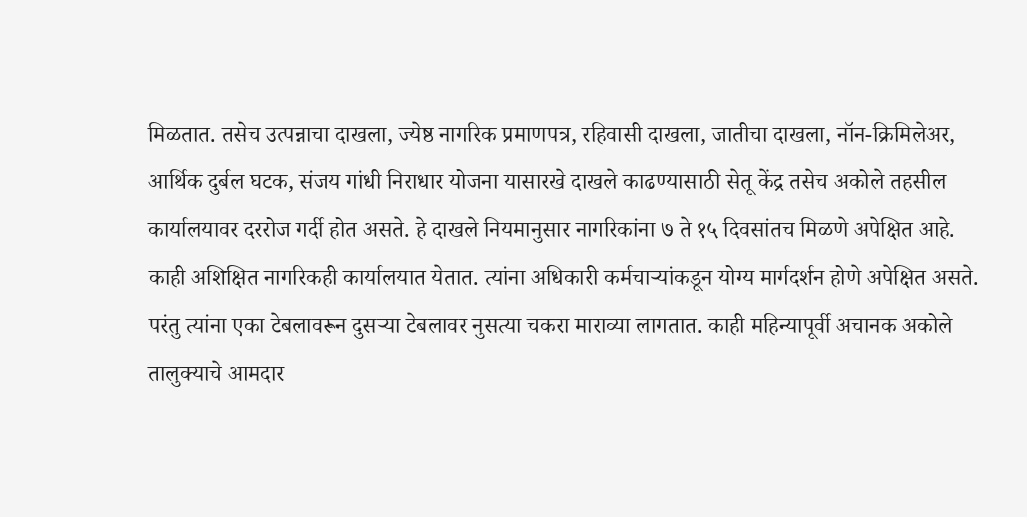मिळतात. तसेच उत्पन्नाचा दाखला, ज्येष्ठ नागरिक प्रमाणपत्र, रहिवासी दाखला, जातीचा दाखला, नॉन-क्रिमिलेअर, आर्थिक दुर्बल घटक, संजय गांधी निराधार योजना यासारखे दाखले काढण्यासाठी सेतू केंद्र तसेच अकोले तहसील कार्यालयावर दररोज गर्दी होत असते. हे दाखले नियमानुसार नागरिकांना ७ ते १५ दिवसांतच मिळणे अपेक्षित आहे. काही अशिक्षित नागरिकही कार्यालयात येतात. त्यांना अधिकारी कर्मचाऱ्यांकडून योग्य मार्गदर्शन होणे अपेक्षित असते. परंतु त्यांना एका टेबलावरून दुसऱ्या टेबलावर नुसत्या चकरा माराव्या लागतात. काही महिन्यापूर्वी अचानक अकोले तालुक्याचे आमदार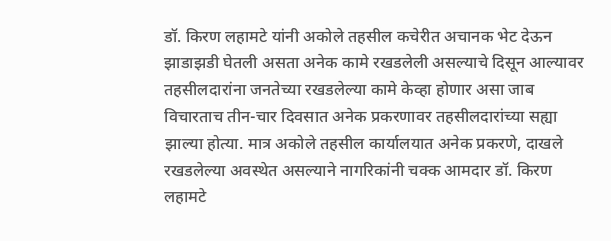डॉ. किरण लहामटे यांनी अकोले तहसील कचेरीत अचानक भेट देऊन झाडाझडी घेतली असता अनेक कामे रखडलेली असल्याचे दिसून आल्यावर तहसीलदारांना जनतेच्या रखडलेल्या कामे केव्हा होणार असा जाब विचारताच तीन-चार दिवसात अनेक प्रकरणावर तहसीलदारांच्या सह्या झाल्या होत्या. मात्र अकोले तहसील कार्यालयात अनेक प्रकरणे, दाखले रखडलेल्या अवस्थेत असल्याने नागरिकांनी चक्क आमदार डॉ. किरण लहामटे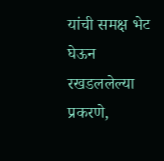यांची समक्ष भेट घेऊन रखडललेल्या प्रकरणे,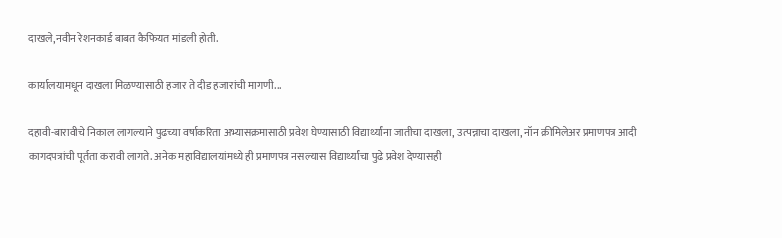दाखले,नवीन रेशनकार्ड बाबत कैफियत मांडली होती.

कार्यालयामधून दाखला मिळण्यासाठी हजार ते दीड हजारांची मागणी...

दहावी-बारावीचे निकाल लागल्याने पुढच्या वर्षाकरिता अभ्यासक्रमासाठी प्रवेश घेण्यासाठी विद्यार्थ्यांना जातीचा दाखला, उत्पन्नाचा दाखला, नॉन क्रीमिलेअर प्रमाणपत्र आदी कागदपत्रांची पूर्तता करावी लागते. अनेक महाविद्यालयांमध्ये ही प्रमाणपत्र नसल्यास विद्यार्थ्यांचा पुढे प्रवेश देण्यासही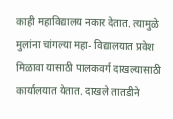काही महाविद्यालय नकार देतात. त्यामुळे मुलांना चांगल्या महा- विद्यालयात प्रवेश मिळावा यासाठी पालकवर्ग दाखल्यासाठी कार्यालयात येतात. दाखले तातडीने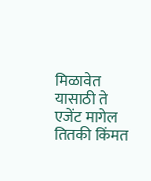मिळावेत यासाठी ते एजेंट मागेल तितकी किंमत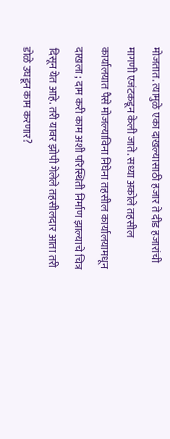मोजतात. त्यामुळे एका दाखल्यासाठी हजार ते दीड हजारांची मागणी एजंटकडून केली जाते. सध्या अकोले तहसील कार्यालयात पैसे मोजल्याविना निघेना तहसील कार्यालयामधून दाखला ; दाम करी काम अशी परिस्थिती निर्माण झाल्याचे चित्र दिसून येत आहे. तरी यावर झोपी गेलेले तहसीलदार आता तरी डोळे उघडून काम करणार?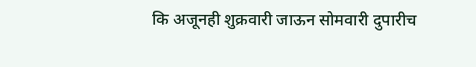कि अजूनही शुक्रवारी जाऊन सोमवारी दुपारीच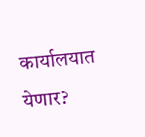कार्यालयात येणार?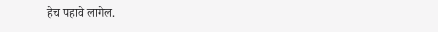हेच पहावे लागेल.